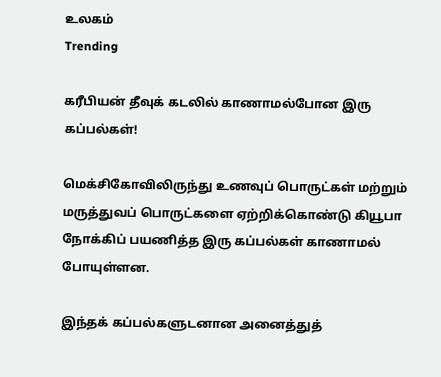உலகம்
Trending

கரீபியன் தீவுக் கடலில் காணாமல்போன இரு கப்பல்கள்!

மெக்சிகோவிலிருந்து உணவுப் பொருட்கள் மற்றும் மருத்துவப் பொருட்களை ஏற்றிக்கொண்டு கியூபா நோக்கிப் பயணித்த இரு கப்பல்கள் காணாமல் போயுள்ளன.

இந்தக் கப்பல்களுடனான அனைத்துத்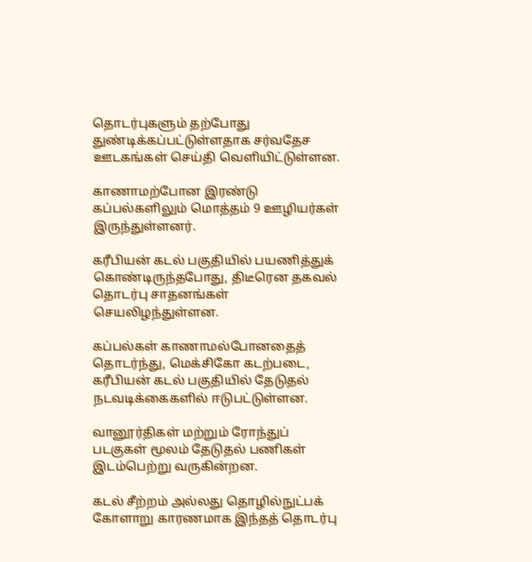தொடர்புகளும் தற்போது துண்டிக்கப்பட்டுள்ளதாக சர்வதேச ஊடகங்கள் செய்தி வெளியிட்டுள்ளன.

காணாமற்போன இரண்டு கப்பல்களிலும் மொத்தம் 9 ஊழியர்கள் இருந்துள்ளனர்.

கரீபியன் கடல் பகுதியில் பயணித்துக் கொண்டிருந்தபோது, திடீரென தகவல் தொடர்பு சாதனங்கள் செயலிழந்துள்ளன.

கப்பல்கள் காணாமல்போனதைத் தொடர்ந்து, மெக்சிகோ கடற்படை, கரீபியன் கடல் பகுதியில் தேடுதல் நடவடிக்கைகளில் ஈடுபட்டுள்ளன.

வானூர்திகள் மற்றும் ரோந்துப் படகுகள் மூலம் தேடுதல் பணிகள் இடம்பெற்று வருகின்றன.

கடல் சீற்றம் அல்லது தொழில்நுட்பக் கோளாறு காரணமாக இந்தத் தொடர்பு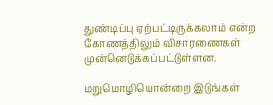துண்டிப்பு ஏற்பட்டிருக்கலாம் என்ற கோணத்திலும் விசாரணைகள் முன்னெடுக்கப்பட்டுள்ளன.

மறுமொழியொன்றை இடுங்கள்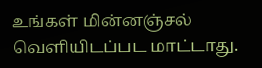உங்கள் மின்னஞ்சல் வௌியிடப்பட மாட்டாது.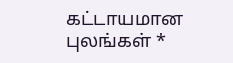கட்டாயமான புலங்கள் *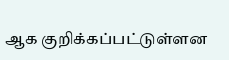ஆக குறிக்கப்பட்டுள்ளன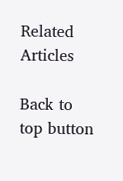Related Articles

Back to top button